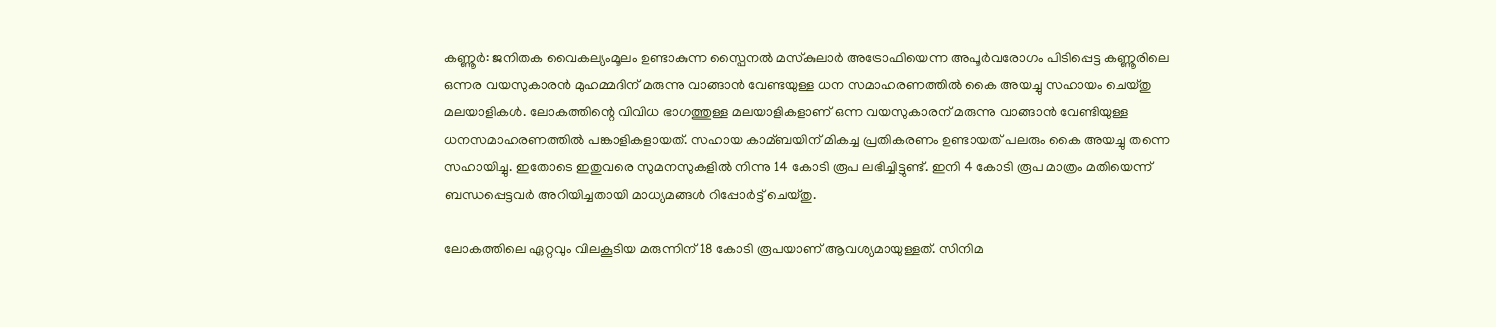കണ്ണൂര്‍: ജനിതക വൈകല്യംമൂലം ഉണ്ടാകുന്ന സ്പൈനല്‍ മസ്‌കുലാര്‍ അട്രോഫിയെന്ന അപൂര്‍വരോഗം പിടിപ്പെട്ട കണ്ണൂരിലെ ഒന്നര വയസുകാരന്‍ മുഹമ്മദിന് മരുന്നു വാങ്ങാന്‍ വേണ്ടയുള്ള ധന സമാഹരണത്തില്‍ കൈ അയച്ചു സഹായം ചെയ്തു മലയാളികള്‍. ലോകത്തിന്റെ വിവിധ ഭാഗത്തുള്ള മലയാളികളാണ് ഒന്ന വയസുകാരന് മരുന്നു വാങ്ങാന്‍ വേണ്ടിയുള്ള ധനസമാഹരണത്തില്‍ പങ്കാളികളായത്. സഹായ കാമ്ബയിന് മികച്ച പ്രതികരണം ഉണ്ടായത് പലരും കൈ അയച്ചു തന്നെ സഹായിച്ചു. ഇതോടെ ഇതുവരെ സുമനസുകളില്‍ നിന്നു 14 കോടി രൂപ ലഭിച്ചിട്ടുണ്ട്. ഇനി 4 കോടി രൂപ മാത്രം മതിയെന്ന് ബന്ധപ്പെട്ടവര്‍ അറിയിച്ചതായി മാധ്യമങ്ങള്‍ റിപ്പോര്‍ട്ട് ചെയ്തു.

ലോകത്തിലെ ഏറ്റവും വിലകൂടിയ മരുന്നിന് 18 കോടി രൂപയാണ് ആവശ്യമായുള്ളത്. സിനിമ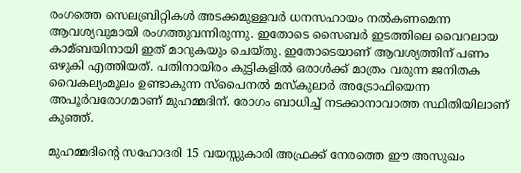രംഗത്തെ സെലബ്രിറ്റികള്‍ അടക്കമുള്ളവര്‍ ധനസഹായം നല്‍കണമെന്ന ആവശ്യവുമായി രംഗത്തുവന്നിരുന്നു. ഇതോടെ സൈബര്‍ ഇടത്തിലെ വൈറലായ കാമ്ബയിനായി ഇത് മാറുകയും ചെയ്തു. ഇതോടെയാണ് ആവശ്യത്തിന് പണം ഒഴുകി എത്തിയത്. പതിനായിരം കുട്ടികളില്‍ ഒരാള്‍ക്ക് മാത്രം വരുന്ന ജനിതക വൈകല്യംമൂലം ഉണ്ടാകുന്ന സ്പൈനല്‍ മസ്‌കുലാര്‍ അട്രോഫിയെന്ന അപൂര്‍വരോഗമാണ് മുഹമ്മദിന്. രോഗം ബാധിച്ച്‌ നടക്കാനാവാത്ത സ്ഥിതിയിലാണ് കുഞ്ഞ്.

മുഹമ്മദിന്റെ സഹോദരി 15 വയസ്സുകാരി അഫ്രക്ക് നേരത്തെ ഈ അസുഖം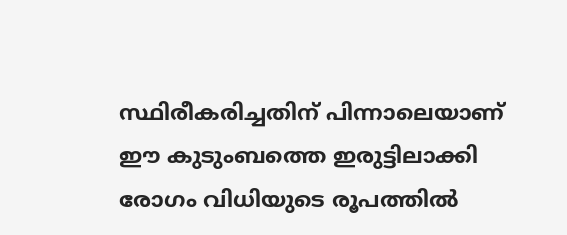സ്ഥിരീകരിച്ചതിന് പിന്നാലെയാണ് ഈ കുടുംബത്തെ ഇരുട്ടിലാക്കി രോഗം വിധിയുടെ രൂപത്തില്‍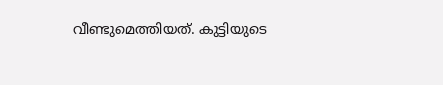വീണ്ടുമെത്തിയത്. കുട്ടിയുടെ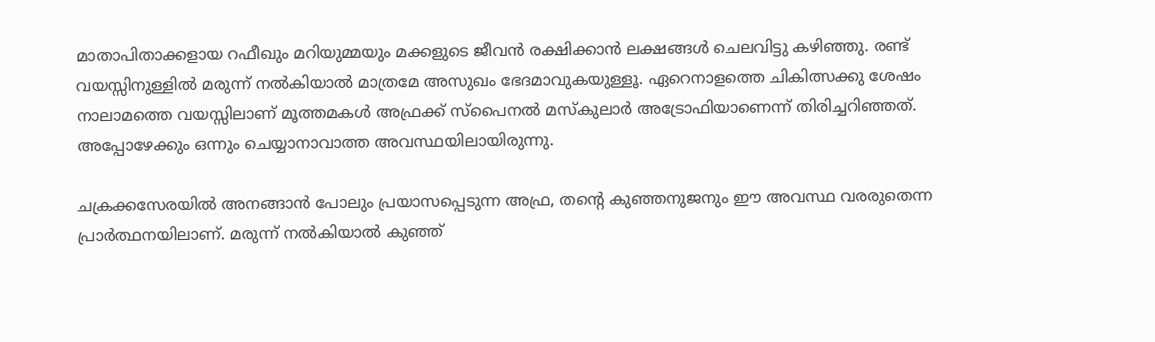മാതാപിതാക്കളായ റഫീഖും മറിയുമ്മയും മക്കളുടെ ജീവന്‍ രക്ഷിക്കാന്‍ ലക്ഷങ്ങള്‍ ചെലവിട്ടു കഴിഞ്ഞു. രണ്ട് വയസ്സിനുള്ളില്‍ മരുന്ന് നല്‍കിയാല്‍ മാത്രമേ അസുഖം ഭേദമാവുകയുള്ളൂ. ഏറെനാളത്തെ ചികിത്സക്കു ശേഷം നാലാമത്തെ വയസ്സിലാണ് മൂത്തമകള്‍ അഫ്രക്ക് സ്പൈനല്‍ മസ്‌കുലാര്‍ അട്രോഫിയാണെന്ന് തിരിച്ചറിഞ്ഞത്. അപ്പോഴേക്കും ഒന്നും ചെയ്യാനാവാത്ത അവസ്ഥയിലായിരുന്നു.

ചക്രക്കസേരയില്‍ അനങ്ങാന്‍ പോലും പ്രയാസപ്പെടുന്ന അഫ്ര, തന്റെ കുഞ്ഞനുജനും ഈ അവസ്ഥ വരരുതെന്ന പ്രാര്‍ത്ഥനയിലാണ്. മരുന്ന് നല്‍കിയാല്‍ കുഞ്ഞ്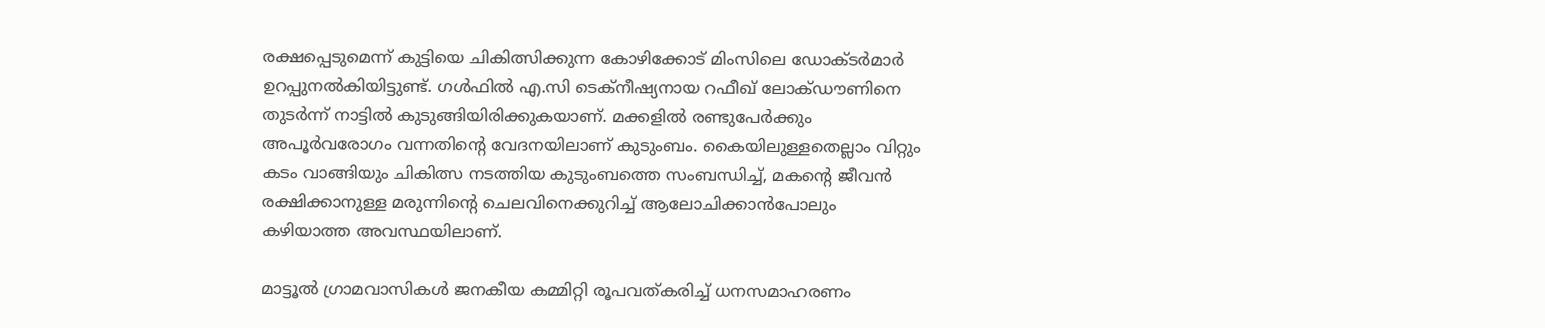രക്ഷപ്പെടുമെന്ന് കുട്ടിയെ ചികിത്സിക്കുന്ന കോഴിക്കോട് മിംസിലെ ഡോക്ടര്‍മാര്‍ ഉറപ്പുനല്‍കിയിട്ടുണ്ട്. ഗള്‍ഫില്‍ എ.സി ടെക്‌നീഷ്യനായ റഫീഖ് ലോക്ഡൗണിനെ തുടര്‍ന്ന് നാട്ടില്‍ കുടുങ്ങിയിരിക്കുകയാണ്. മക്കളില്‍ രണ്ടുപേര്‍ക്കും അപൂര്‍വരോഗം വന്നതിന്റെ വേദനയിലാണ് കുടുംബം. കൈയിലുള്ളതെല്ലാം വിറ്റും കടം വാങ്ങിയും ചികിത്സ നടത്തിയ കുടുംബത്തെ സംബന്ധിച്ച്‌, മകന്റെ ജീവന്‍ രക്ഷിക്കാനുള്ള മരുന്നിന്റെ ചെലവിനെക്കുറിച്ച്‌ ആലോചിക്കാന്‍പോലും കഴിയാത്ത അവസ്ഥയിലാണ്.

മാട്ടൂല്‍ ഗ്രാമവാസികള്‍ ജനകീയ കമ്മിറ്റി രൂപവത്കരിച്ച്‌ ധനസമാഹരണം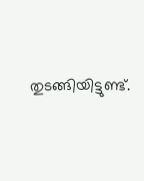തുടങ്ങിയിട്ടുണ്ട്.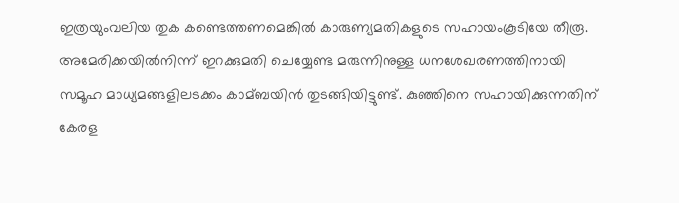ഇത്രയുംവലിയ തുക കണ്ടെത്തണമെങ്കില്‍ കാരുണ്യമതികളുടെ സഹായംകൂടിയേ തീരൂ. അമേരിക്കയില്‍നിന്ന് ഇറക്കുമതി ചെയ്യേണ്ട മരുന്നിനുള്ള ധനശേഖരണത്തിനായി സമൂഹ മാധ്യമങ്ങളിലടക്കം കാമ്ബയിന്‍ തുടങ്ങിയിട്ടുണ്ട്. കുഞ്ഞിനെ സഹായിക്കുന്നതിന് കേരള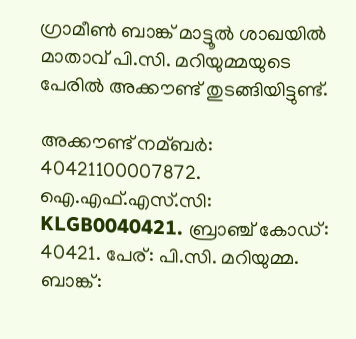ഗ്രാമീണ്‍ ബാങ്ക് മാട്ടൂല്‍ ശാഖയില്‍ മാതാവ് പി.സി. മറിയുമ്മയുടെ പേരില്‍ അക്കൗണ്ട് തുടങ്ങിയിട്ടുണ്ട്.

അക്കൗണ്ട് നമ്ബര്‍: 40421100007872. ഐ.എഫ്.എസ്.സി: KLGB0040421. ബ്രാഞ്ച് കോഡ്: 40421. പേര്: പി.സി. മറിയുമ്മ. ബാങ്ക്: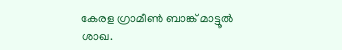കേരള ഗ്രാമീണ്‍ ബാങ്ക് മാട്ടൂല്‍ ശാഖ.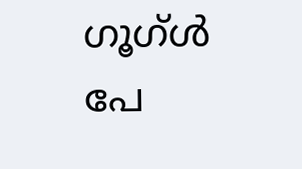ഗൂഗ്ള്‍ പേ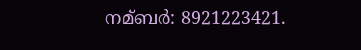നമ്ബര്‍: 8921223421.